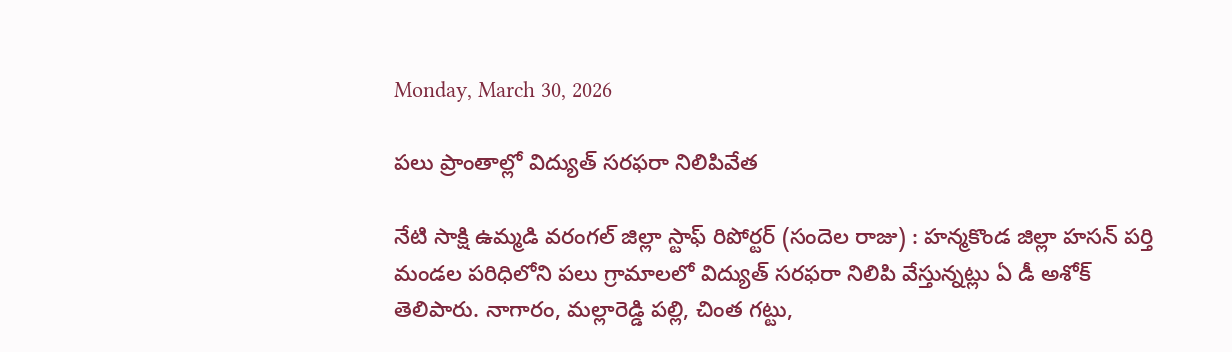Monday, March 30, 2026

పలు ప్రాంతాల్లో విద్యుత్ సరఫరా నిలిపివేత

నేటి సాక్షి ఉమ్మడి వరంగల్ జిల్లా స్టాఫ్ రిపోర్టర్ (సందెల రాజు) : హన్మకొండ జిల్లా హసన్ పర్తి మండల పరిధిలోని పలు గ్రామాలలో విద్యుత్ సరఫరా నిలిపి వేస్తున్నట్లు ఏ డీ అశోక్ తెలిపారు. నాగారం, మల్లారెడ్డి పల్లి, చింత గట్టు,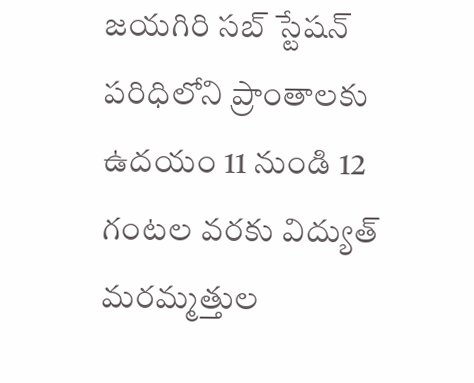జయగిరి సబ్ స్టేషన్ పరిధిలోని ప్రాంతాలకు ఉదయం 11 నుండి 12 గంటల వరకు విద్యుత్ మరమ్మత్తుల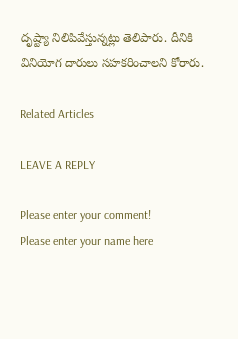దృష్ట్యా నిలిపివేస్తున్నట్లు తెలిపారు. దీనికి వినియోగ దారులు సహకరించాలని కోరారు.

Related Articles

LEAVE A REPLY

Please enter your comment!
Please enter your name here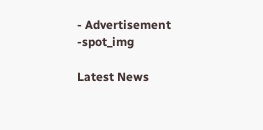- Advertisement -spot_img

Latest News